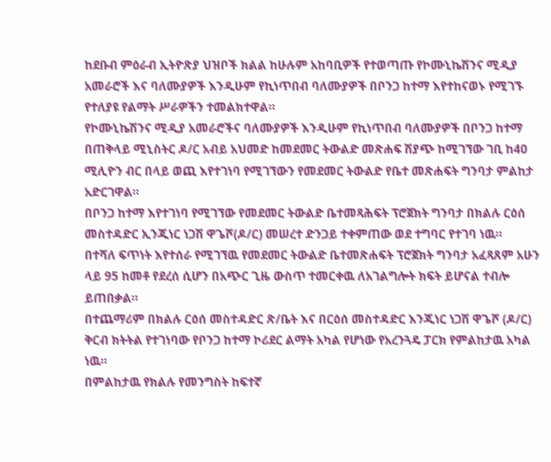ከደቡብ ምዕራብ ኢትዮጽያ ህዝቦች ክልል ከሁሉም አከባቢዎች የተወጣጡ የኮሙኒኬሽንና ሚዲያ አመራሮች እና ባለሙያዎች እንዲሁም የኪነጥበብ ባለሙያዎች በቦንጋ ከተማ እየተከናወኑ የሚገኙ የተለያዩ የልማት ሥራዎችን ተመልክተዋል።
የኮሙኒኬሽንና ሚዲያ አመራሮችና ባለሙያዎች እንዲሁም የኪነጥበብ ባለሙያዎች በቦንጋ ከተማ በጠቅላይ ሚኒስትር ዶ/ር አብይ አህመድ ከመደመር ትውልድ መጽሐፍ ሽያጭ ከሚገኘው ገቢ ከ40 ሚሊዮን ብር በላይ ወጪ እየተገነባ የሚገኘውን የመደመር ትውልድ የቤተ መጽሐፍት ግንባታ ምልከታ አድርገዋል።
በቦንጋ ከተማ እየተገነባ የሚገኘው የመደመር ትውልድ ቤተመጻሕፍት ፕሮጀክት ግንባታ በክልሉ ርዕሰ መስተዳድር ኢንጂነር ነጋሽ ዋጌሾ(ዶ/ር) መሠረተ ድንጋይ ተቀምጠው ወደ ተግባር የተገባ ነዉ።
በተሻለ ፍጥነት እየተሰራ የሚገኘዉ የመደመር ትውልድ ቤተመጽሐፍት ፕሮጀክት ግንባታ አፈጻጸም አሁን ላይ 95 ከመቶ የደረሰ ሲሆን በአጭር ጊዜ ውስጥ ተመርቀዉ ለአገልግሎት ክፍት ይሆናል ተብሎ ይጠበቃል።
በተጨማሪም በክልሉ ርዕሰ መስተዳድር ጽ/ቤት እና በርዕሰ መስተዳድር እንጂነር ነጋሽ ዋጌሾ (ዶ/ር) ቅርብ ክትትል የተገነባው የቦንጋ ከተማ ኮሪደር ልማት አካል የሆነው የአረንጓዴ ፓርክ የምልከታዉ አካል ነዉ።
በምልከታዉ የክልሉ የመንግስት ከፍተኛ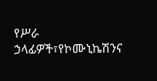የሥራ ኃላፊዎች፣የኮሙኒኬሽንና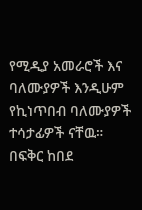የሚዲያ አመራሮች እና ባለሙያዎች እንዲሁም የኪነጥበብ ባለሙያዎች ተሳታፊዎች ናቸዉ።
በፍቅር ከበደ